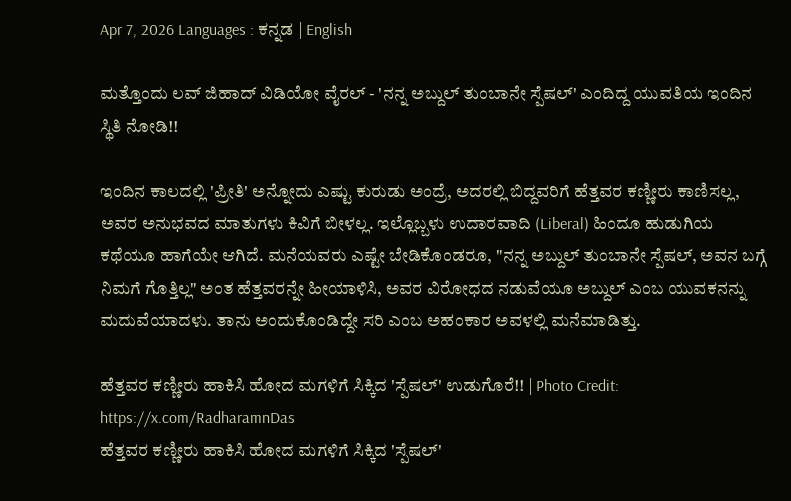Apr 7, 2026 Languages : ಕನ್ನಡ | English

ಮತ್ತೊಂದು ಲವ್ ಜಿಹಾದ್ ವಿಡಿಯೋ ವೈರಲ್ - 'ನನ್ನ ಅಬ್ದುಲ್ ತುಂಬಾನೇ ಸ್ಪೆಷಲ್' ಎಂದಿದ್ದ ಯುವತಿಯ ಇಂದಿನ ಸ್ಥಿತಿ ನೋಡಿ!!

ಇಂದಿನ ಕಾಲದಲ್ಲಿ 'ಪ್ರೀತಿ' ಅನ್ನೋದು ಎಷ್ಟು ಕುರುಡು ಅಂದ್ರೆ, ಅದರಲ್ಲಿ ಬಿದ್ದವರಿಗೆ ಹೆತ್ತವರ ಕಣ್ಣೀರು ಕಾಣಿಸಲ್ಲ, ಅವರ ಅನುಭವದ ಮಾತುಗಳು ಕಿವಿಗೆ ಬೀಳಲ್ಲ. ಇಲ್ಲೊಬ್ಬಳು ಉದಾರವಾದಿ (Liberal) ಹಿಂದೂ ಹುಡುಗಿಯ ಕಥೆಯೂ ಹಾಗೆಯೇ ಆಗಿದೆ. ಮನೆಯವರು ಎಷ್ಟೇ ಬೇಡಿಕೊಂಡರೂ, "ನನ್ನ ಅಬ್ದುಲ್ ತುಂಬಾನೇ ಸ್ಪೆಷಲ್, ಅವನ ಬಗ್ಗೆ ನಿಮಗೆ ಗೊತ್ತಿಲ್ಲ" ಅಂತ ಹೆತ್ತವರನ್ನೇ ಹೀಯಾಳಿಸಿ, ಅವರ ವಿರೋಧದ ನಡುವೆಯೂ ಅಬ್ದುಲ್ ಎಂಬ ಯುವಕನನ್ನು ಮದುವೆಯಾದಳು. ತಾನು ಅಂದುಕೊಂಡಿದ್ದೇ ಸರಿ ಎಂಬ ಅಹಂಕಾರ ಅವಳಲ್ಲಿ ಮನೆಮಾಡಿತ್ತು.

ಹೆತ್ತವರ ಕಣ್ಣೀರು ಹಾಕಿಸಿ ಹೋದ ಮಗಳಿಗೆ ಸಿಕ್ಕಿದ 'ಸ್ಪೆಷಲ್' ಉಡುಗೊರೆ!! | Photo Credit: https://x.com/RadharamnDas
ಹೆತ್ತವರ ಕಣ್ಣೀರು ಹಾಕಿಸಿ ಹೋದ ಮಗಳಿಗೆ ಸಿಕ್ಕಿದ 'ಸ್ಪೆಷಲ್'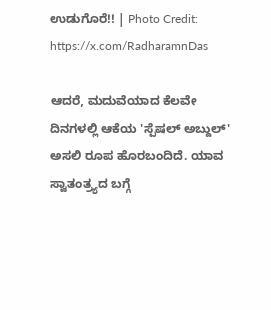ಉಡುಗೊರೆ!! | Photo Credit: https://x.com/RadharamnDas

ಆದರೆ, ಮದುವೆಯಾದ ಕೆಲವೇ ದಿನಗಳಲ್ಲಿ ಆಕೆಯ 'ಸ್ಪೆಷಲ್ ಅಬ್ದುಲ್' ಅಸಲಿ ರೂಪ ಹೊರಬಂದಿದೆ. ಯಾವ ಸ್ವಾತಂತ್ರ್ಯದ ಬಗ್ಗೆ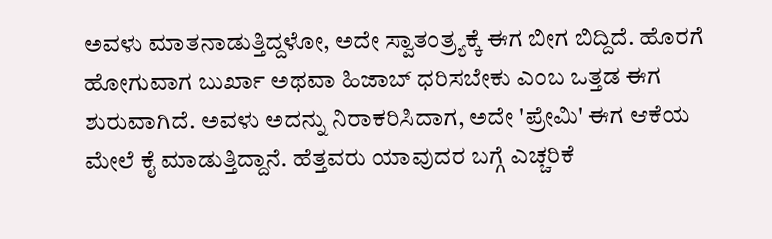ಅವಳು ಮಾತನಾಡುತ್ತಿದ್ದಳೋ, ಅದೇ ಸ್ವಾತಂತ್ರ್ಯಕ್ಕೆ ಈಗ ಬೀಗ ಬಿದ್ದಿದೆ. ಹೊರಗೆ ಹೋಗುವಾಗ ಬುರ್ಖಾ ಅಥವಾ ಹಿಜಾಬ್ ಧರಿಸಬೇಕು ಎಂಬ ಒತ್ತಡ ಈಗ ಶುರುವಾಗಿದೆ. ಅವಳು ಅದನ್ನು ನಿರಾಕರಿಸಿದಾಗ, ಅದೇ 'ಪ್ರೇಮಿ' ಈಗ ಆಕೆಯ ಮೇಲೆ ಕೈ ಮಾಡುತ್ತಿದ್ದಾನೆ. ಹೆತ್ತವರು ಯಾವುದರ ಬಗ್ಗೆ ಎಚ್ಚರಿಕೆ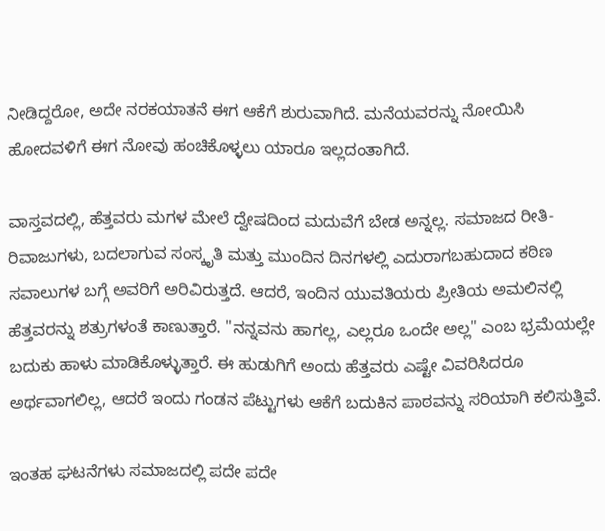ನೀಡಿದ್ದರೋ, ಅದೇ ನರಕಯಾತನೆ ಈಗ ಆಕೆಗೆ ಶುರುವಾಗಿದೆ. ಮನೆಯವರನ್ನು ನೋಯಿಸಿ ಹೋದವಳಿಗೆ ಈಗ ನೋವು ಹಂಚಿಕೊಳ್ಳಲು ಯಾರೂ ಇಲ್ಲದಂತಾಗಿದೆ.

ವಾಸ್ತವದಲ್ಲಿ, ಹೆತ್ತವರು ಮಗಳ ಮೇಲೆ ದ್ವೇಷದಿಂದ ಮದುವೆಗೆ ಬೇಡ ಅನ್ನಲ್ಲ. ಸಮಾಜದ ರೀತಿ-ರಿವಾಜುಗಳು, ಬದಲಾಗುವ ಸಂಸ್ಕೃತಿ ಮತ್ತು ಮುಂದಿನ ದಿನಗಳಲ್ಲಿ ಎದುರಾಗಬಹುದಾದ ಕಠಿಣ ಸವಾಲುಗಳ ಬಗ್ಗೆ ಅವರಿಗೆ ಅರಿವಿರುತ್ತದೆ. ಆದರೆ, ಇಂದಿನ ಯುವತಿಯರು ಪ್ರೀತಿಯ ಅಮಲಿನಲ್ಲಿ ಹೆತ್ತವರನ್ನು ಶತ್ರುಗಳಂತೆ ಕಾಣುತ್ತಾರೆ. "ನನ್ನವನು ಹಾಗಲ್ಲ, ಎಲ್ಲರೂ ಒಂದೇ ಅಲ್ಲ" ಎಂಬ ಭ್ರಮೆಯಲ್ಲೇ ಬದುಕು ಹಾಳು ಮಾಡಿಕೊಳ್ಳುತ್ತಾರೆ. ಈ ಹುಡುಗಿಗೆ ಅಂದು ಹೆತ್ತವರು ಎಷ್ಟೇ ವಿವರಿಸಿದರೂ ಅರ್ಥವಾಗಲಿಲ್ಲ, ಆದರೆ ಇಂದು ಗಂಡನ ಪೆಟ್ಟುಗಳು ಆಕೆಗೆ ಬದುಕಿನ ಪಾಠವನ್ನು ಸರಿಯಾಗಿ ಕಲಿಸುತ್ತಿವೆ.

ಇಂತಹ ಘಟನೆಗಳು ಸಮಾಜದಲ್ಲಿ ಪದೇ ಪದೇ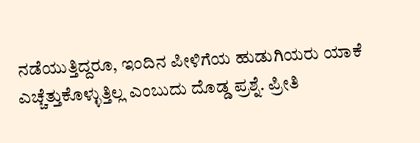ನಡೆಯುತ್ತಿದ್ದರೂ, ಇಂದಿನ ಪೀಳಿಗೆಯ ಹುಡುಗಿಯರು ಯಾಕೆ ಎಚ್ಚೆತ್ತುಕೊಳ್ಳುತ್ತಿಲ್ಲ ಎಂಬುದು ದೊಡ್ಡ ಪ್ರಶ್ನೆ. ಪ್ರೀತಿ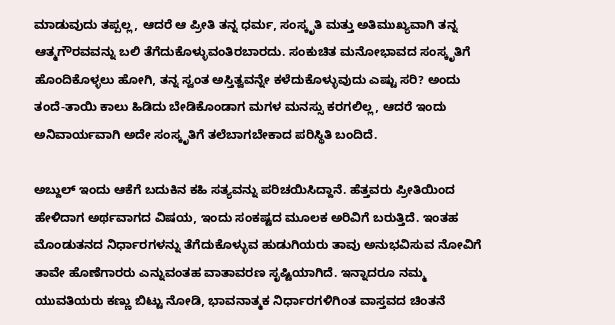ಮಾಡುವುದು ತಪ್ಪಲ್ಲ, ಆದರೆ ಆ ಪ್ರೀತಿ ತನ್ನ ಧರ್ಮ, ಸಂಸ್ಕೃತಿ ಮತ್ತು ಅತಿಮುಖ್ಯವಾಗಿ ತನ್ನ ಆತ್ಮಗೌರವವನ್ನು ಬಲಿ ತೆಗೆದುಕೊಳ್ಳುವಂತಿರಬಾರದು. ಸಂಕುಚಿತ ಮನೋಭಾವದ ಸಂಸ್ಕೃತಿಗೆ ಹೊಂದಿಕೊಳ್ಳಲು ಹೋಗಿ, ತನ್ನ ಸ್ವಂತ ಅಸ್ತಿತ್ವವನ್ನೇ ಕಳೆದುಕೊಳ್ಳುವುದು ಎಷ್ಟು ಸರಿ? ಅಂದು ತಂದೆ-ತಾಯಿ ಕಾಲು ಹಿಡಿದು ಬೇಡಿಕೊಂಡಾಗ ಮಗಳ ಮನಸ್ಸು ಕರಗಲಿಲ್ಲ, ಆದರೆ ಇಂದು ಅನಿವಾರ್ಯವಾಗಿ ಅದೇ ಸಂಸ್ಕೃತಿಗೆ ತಲೆಬಾಗಬೇಕಾದ ಪರಿಸ್ಥಿತಿ ಬಂದಿದೆ.

ಅಬ್ದುಲ್ ಇಂದು ಆಕೆಗೆ ಬದುಕಿನ ಕಹಿ ಸತ್ಯವನ್ನು ಪರಿಚಯಿಸಿದ್ದಾನೆ. ಹೆತ್ತವರು ಪ್ರೀತಿಯಿಂದ ಹೇಳಿದಾಗ ಅರ್ಥವಾಗದ ವಿಷಯ, ಇಂದು ಸಂಕಷ್ಟದ ಮೂಲಕ ಅರಿವಿಗೆ ಬರುತ್ತಿದೆ. ಇಂತಹ ಮೊಂಡುತನದ ನಿರ್ಧಾರಗಳನ್ನು ತೆಗೆದುಕೊಳ್ಳುವ ಹುಡುಗಿಯರು ತಾವು ಅನುಭವಿಸುವ ನೋವಿಗೆ ತಾವೇ ಹೊಣೆಗಾರರು ಎನ್ನುವಂತಹ ವಾತಾವರಣ ಸೃಷ್ಟಿಯಾಗಿದೆ. ಇನ್ನಾದರೂ ನಮ್ಮ ಯುವತಿಯರು ಕಣ್ಣು ಬಿಟ್ಟು ನೋಡಿ, ಭಾವನಾತ್ಮಕ ನಿರ್ಧಾರಗಳಿಗಿಂತ ವಾಸ್ತವದ ಚಿಂತನೆ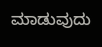ಮಾಡುವುದು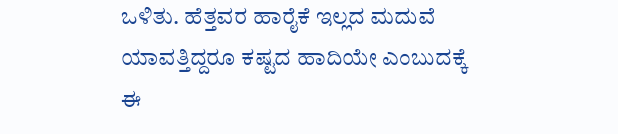ಒಳಿತು. ಹೆತ್ತವರ ಹಾರೈಕೆ ಇಲ್ಲದ ಮದುವೆ ಯಾವತ್ತಿದ್ದರೂ ಕಷ್ಟದ ಹಾದಿಯೇ ಎಂಬುದಕ್ಕೆ ಈ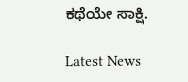ಕಥೆಯೇ ಸಾಕ್ಷಿ.

Latest News